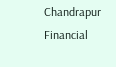Chandrapur Financial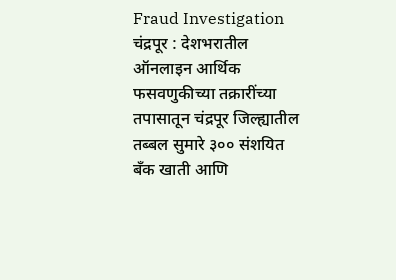Fraud Investigation
चंद्रपूर : देशभरातील ऑनलाइन आर्थिक फसवणुकीच्या तक्रारींच्या तपासातून चंद्रपूर जिल्ह्यातील तब्बल सुमारे ३०० संशयित बँक खाती आणि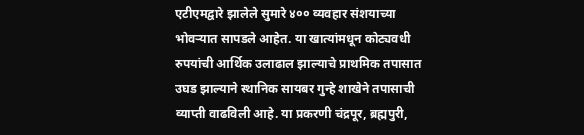एटीएमद्वारे झालेले सुमारे ४०० व्यवहार संशयाच्या भोवऱ्यात सापडले आहेत. या खात्यांमधून कोट्यवधी रुपयांची आर्थिक उलाढाल झाल्याचे प्राथमिक तपासात उघड झाल्याने स्थानिक सायबर गुन्हे शाखेने तपासाची व्याप्ती वाढविली आहे. या प्रकरणी चंद्रपूर, ब्रह्मपुरी,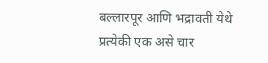बल्लारपूर आणि भद्रावती येथे प्रत्येकी एक असे चार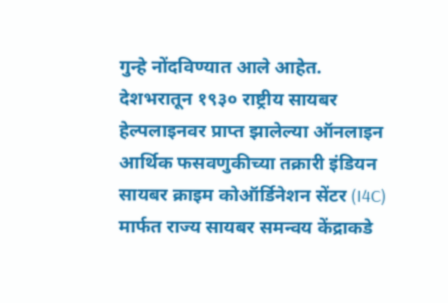गुन्हे नोंदविण्यात आले आहेत.
देशभरातून १९३० राष्ट्रीय सायबर हेल्पलाइनवर प्राप्त झालेल्या ऑनलाइन आर्थिक फसवणुकीच्या तक्रारी इंडियन सायबर क्राइम कोऑर्डिनेशन सेंटर (I4C) मार्फत राज्य सायबर समन्वय केंद्राकडे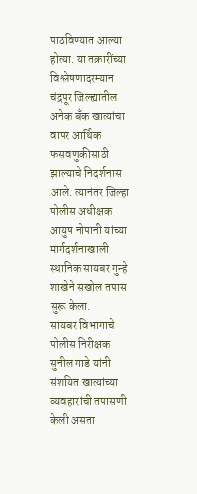पाठविण्यात आल्या होत्या. या तक्रारींच्या विश्लेषणादरम्यान चंद्रपूर जिल्ह्यातील अनेक बँक खात्यांचा वापर आर्थिक फसवणुकीसाठी झाल्याचे निदर्शनास आले. त्यानंतर जिल्हा पोलीस अधीक्षक आयुष नोपानी यांच्या मार्गदर्शनाखाली स्थानिक सायबर गुन्हे शाखेने सखोल तपास सुरू केला.
सायबर विभागाचे पोलीस निरीक्षक सुनील गाडे यांनी संशयित खात्यांच्या व्यवहारांची तपासणी केली असता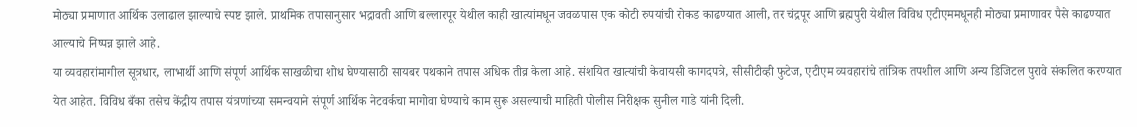मोठ्या प्रमाणात आर्थिक उलाढाल झाल्याचे स्पष्ट झाले. प्राथमिक तपासानुसार भद्रावती आणि बल्लारपूर येथील काही खात्यांमधून जवळपास एक कोटी रुपयांची रोकड काढण्यात आली, तर चंद्रपूर आणि ब्रह्मपुरी येथील विविध एटीएममधूनही मोठ्या प्रमाणावर पैसे काढण्यात आल्याचे निष्पन्न झाले आहे.
या व्यवहारांमागील सूत्रधार, लाभार्थी आणि संपूर्ण आर्थिक साखळीचा शोध घेण्यासाठी सायबर पथकाने तपास अधिक तीव्र केला आहे. संशयित खात्यांची केवायसी कागदपत्रे, सीसीटीव्ही फुटेज, एटीएम व्यवहारांचे तांत्रिक तपशील आणि अन्य डिजिटल पुरावे संकलित करण्यात येत आहेत. विविध बँका तसेच केंद्रीय तपास यंत्रणांच्या समन्वयाने संपूर्ण आर्थिक नेटवर्कचा मागोवा घेण्याचे काम सुरू असल्याची माहिती पोलीस निरीक्षक सुनील गाडे यांनी दिली.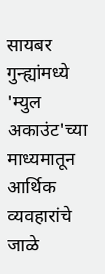सायबर गुन्ह्यांमध्ये 'म्युल अकाउंट'च्या माध्यमातून आर्थिक व्यवहारांचे जाळे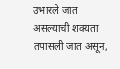उभारले जात असल्याची शक्यता तपासली जात असून,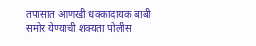तपासात आणखी धक्कादायक बाबी समोर येण्याची शक्यता पोलीस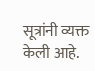सूत्रांनी व्यक्त केली आहे.